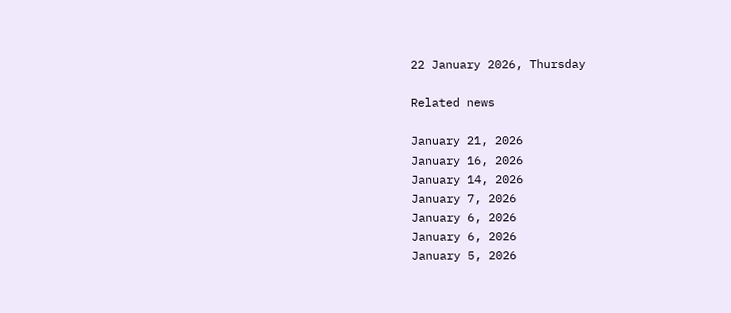22 January 2026, Thursday

Related news

January 21, 2026
January 16, 2026
January 14, 2026
January 7, 2026
January 6, 2026
January 6, 2026
January 5, 2026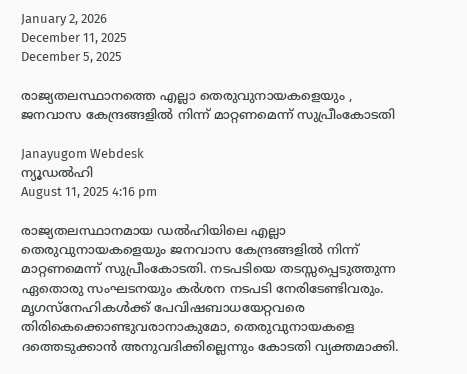January 2, 2026
December 11, 2025
December 5, 2025

രാജ്യതലസ്ഥാനത്തെ എല്ലാ തെരുവുനായകളെയും , ജനവാസ കേന്ദ്രങ്ങളില്‍ നിന്ന് മാറ്റണമെന്ന് സുപ്രീംകോടതി

Janayugom Webdesk
ന്യൂഡല്‍ഹി
August 11, 2025 4:16 pm

രാജ്യതലസ്ഥാനമായ ഡല്‍ഹിയിലെ എല്ലാ തെരുവുനായകളെയും ജനവാസ കേന്ദ്രങ്ങളില്‍ നിന്ന് മാറ്റണമെന്ന് സുപ്രീംകോടതി. നടപടിയെ തടസ്സപ്പെടുത്തുന്ന ഏതൊരു സംഘടനയും കര്‍ശന നടപടി നേരിടേണ്ടിവരും. മൃഗസ്‌നേഹികള്‍ക്ക് പേവിഷബാധയേറ്റവരെ തിരികെക്കൊണ്ടുവരാനാകുമോ, തെരുവുനായകളെ ദത്തെടുക്കാന്‍ അനുവദിക്കില്ലെന്നും കോടതി വ്യക്തമാക്കി.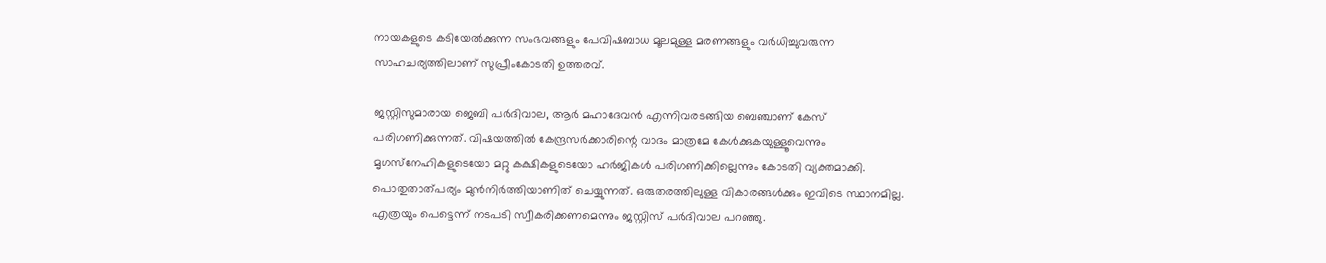നായകളുടെ കടിയേല്‍ക്കുന്ന സംഭവങ്ങളും പേവിഷബാധ മൂലമുള്ള മരണങ്ങളും വര്‍ധിച്ചുവരുന്ന സാഹചര്യത്തിലാണ് സുപ്രീംകോടതി ഉത്തരവ്.

ജസ്റ്റിസുമാരായ ജെബി പര്‍ദിവാല, ആര്‍ മഹാദേവന്‍ എന്നിവരടങ്ങിയ ബെഞ്ചാണ് കേസ് പരിഗണിക്കുന്നത്. വിഷയത്തില്‍ കേന്ദ്രസര്‍ക്കാരിന്റെ വാദം മാത്രമേ കേള്‍ക്കുകയുള്ളൂവെന്നും മൃഗസ്‌നേഹികളുടെയോ മറ്റു കക്ഷികളുടെയോ ഹര്‍ജികള്‍ പരിഗണിക്കില്ലെന്നും കോടതി വ്യക്തമാക്കി. പൊതുതാത്പര്യം മുന്‍നിര്‍ത്തിയാണിത് ചെയ്യുന്നത്. ഒരുതരത്തിലുള്ള വികാരങ്ങള്‍ക്കും ഇവിടെ സ്ഥാനമില്ല. എത്രയും പെട്ടെന്ന് നടപടി സ്വീകരിക്കണമെന്നും ജസ്റ്റിസ് പര്‍ദിവാല പറഞ്ഞു.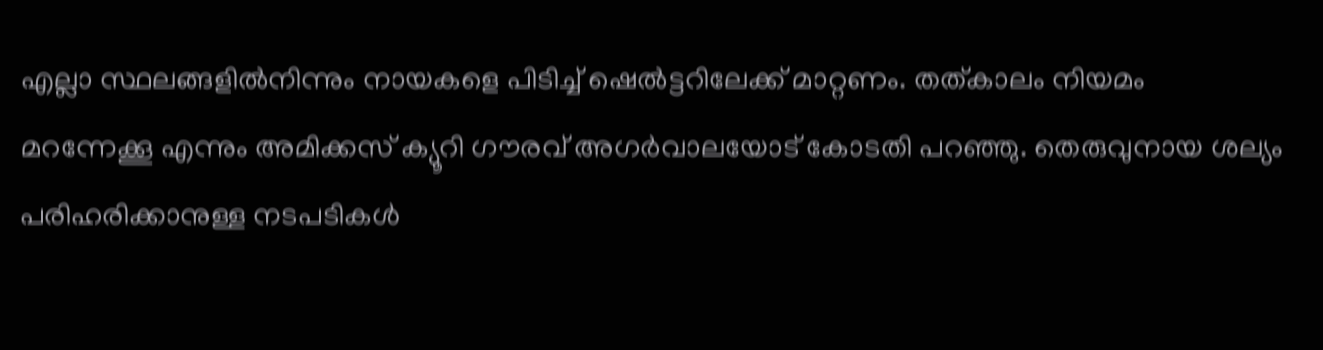എല്ലാ സ്ഥലങ്ങളില്‍നിന്നും നായകളെ പിടിച്ച് ഷെല്‍ട്ടറിലേക്ക് മാറ്റണം. തത്കാലം നിയമം മറന്നേക്കൂ എന്നും അമിക്കസ് ക്യൂറി ഗൗരവ് അഗര്‍വാലയോട് കോടതി പറഞ്ഞു. തെരുവുനായ ശല്യം പരിഹരിക്കാനുള്ള നടപടികള്‍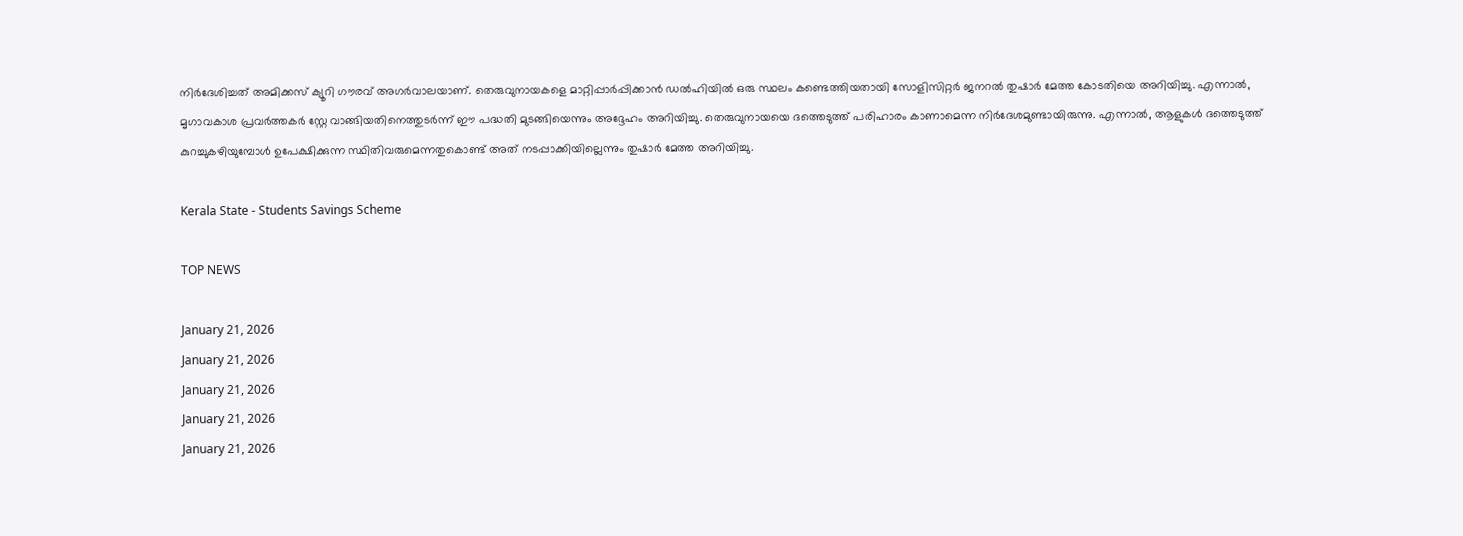നിര്‍ദേശിച്ചത് അമിക്കസ് ക്യൂറി ഗൗരവ് അഗര്‍വാലയാണ്. തെരുവുനായകളെ മാറ്റിപ്പാര്‍പ്പിക്കാന്‍ ഡല്‍ഹിയില്‍ ഒരു സ്ഥലം കണ്ടെത്തിയതായി സോളിസിറ്റര്‍ ജനറല്‍ തുഷാര്‍ മേത്ത കോടതിയെ അറിയിച്ചു. എന്നാല്‍, മൃഗാവകാശ പ്രവര്‍ത്തകര്‍ സ്റ്റേ വാങ്ങിയതിനെത്തുടര്‍ന്ന് ഈ പദ്ധതി മുടങ്ങിയെന്നും അദ്ദേഹം അറിയിച്ചു. തെരുവുനായയെ ദത്തെടുത്ത് പരിഹാരം കാണാമെന്ന നിര്‍ദേശമുണ്ടായിരുന്നു. എന്നാല്‍, ആളുകള്‍ ദത്തെടുത്ത് കുറച്ചുകഴിയുമ്പോള്‍ ഉപേക്ഷിക്കുന്ന സ്ഥിതിവരുമെന്നതുകൊണ്ട് അത് നടപ്പാക്കിയില്ലെന്നും തുഷാര്‍ മേത്ത അറിയിച്ചു.

Kerala State - Students Savings Scheme

TOP NEWS

January 21, 2026
January 21, 2026
January 21, 2026
January 21, 2026
January 21, 2026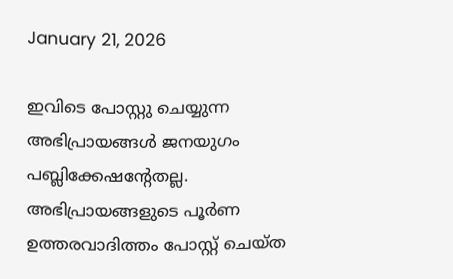January 21, 2026

ഇവിടെ പോസ്റ്റു ചെയ്യുന്ന അഭിപ്രായങ്ങള്‍ ജനയുഗം പബ്ലിക്കേഷന്റേതല്ല. അഭിപ്രായങ്ങളുടെ പൂര്‍ണ ഉത്തരവാദിത്തം പോസ്റ്റ് ചെയ്ത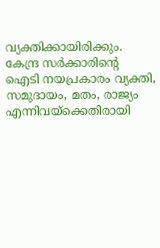വ്യക്തിക്കായിരിക്കും. കേന്ദ്ര സര്‍ക്കാരിന്റെ ഐടി നയപ്രകാരം വ്യക്തി, സമുദായം, മതം, രാജ്യം എന്നിവയ്‌ക്കെതിരായി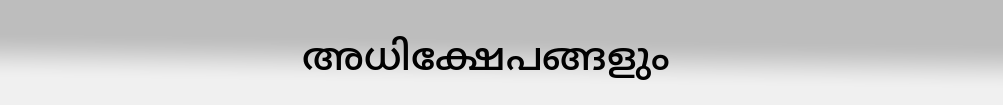അധിക്ഷേപങ്ങളും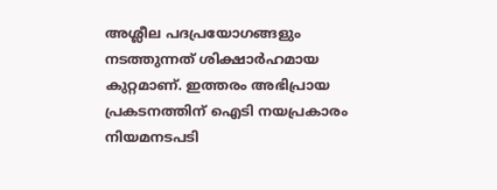അശ്ലീല പദപ്രയോഗങ്ങളും നടത്തുന്നത് ശിക്ഷാര്‍ഹമായ കുറ്റമാണ്. ഇത്തരം അഭിപ്രായ പ്രകടനത്തിന് ഐടി നയപ്രകാരം നിയമനടപടി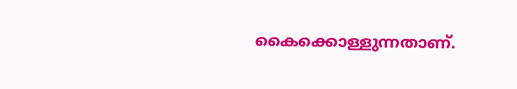കൈക്കൊള്ളുന്നതാണ്.